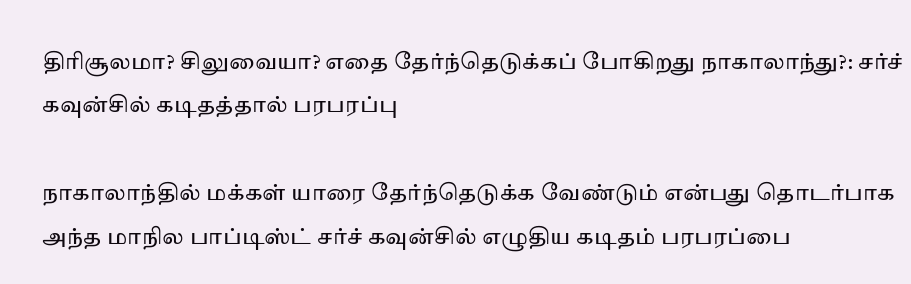திரிசூலமா? சிலுவையா? எதை தேர்ந்தெடுக்கப் போகிறது நாகாலாந்து?: சர்ச் கவுன்சில் கடிதத்தால் பரபரப்பு

நாகாலாந்தில் மக்கள் யாரை தேர்ந்தெடுக்க வேண்டும் என்பது தொடர்பாக அந்த மாநில பாப்டிஸ்ட் சர்ச் கவுன்சில் எழுதிய கடிதம் பரபரப்பை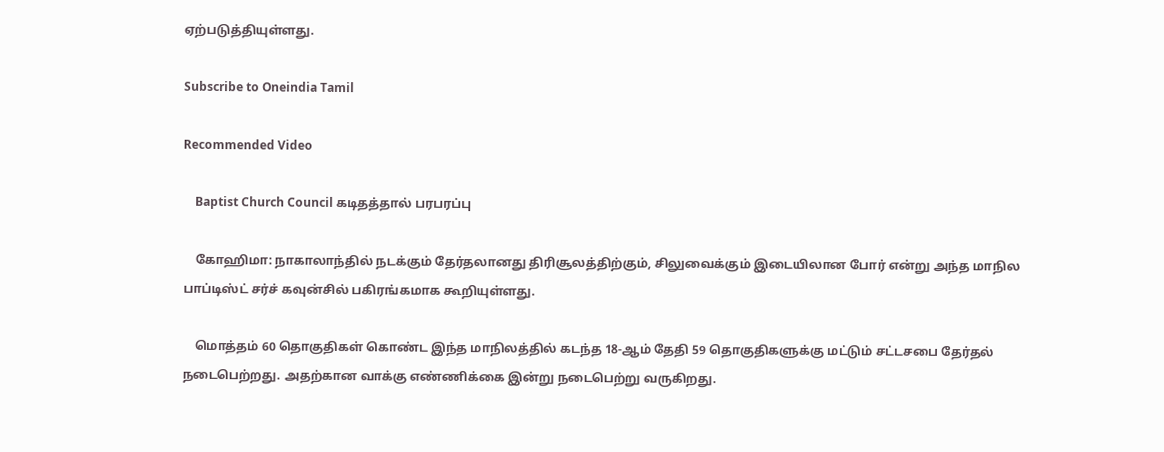ஏற்படுத்தியுள்ளது.

Subscribe to Oneindia Tamil

Recommended Video

    Baptist Church Council கடிதத்தால் பரபரப்பு

    கோஹிமா: நாகாலாந்தில் நடக்கும் தேர்தலானது திரிசூலத்திற்கும், சிலுவைக்கும் இடையிலான போர் என்று அந்த மாநில பாப்டிஸ்ட் சர்ச் கவுன்சில் பகிரங்கமாக கூறியுள்ளது.

    மொத்தம் 60 தொகுதிகள் கொண்ட இந்த மாநிலத்தில் கடந்த 18-ஆம் தேதி 59 தொகுதிகளுக்கு மட்டும் சட்டசபை தேர்தல் நடைபெற்றது. அதற்கான வாக்கு எண்ணிக்கை இன்று நடைபெற்று வருகிறது.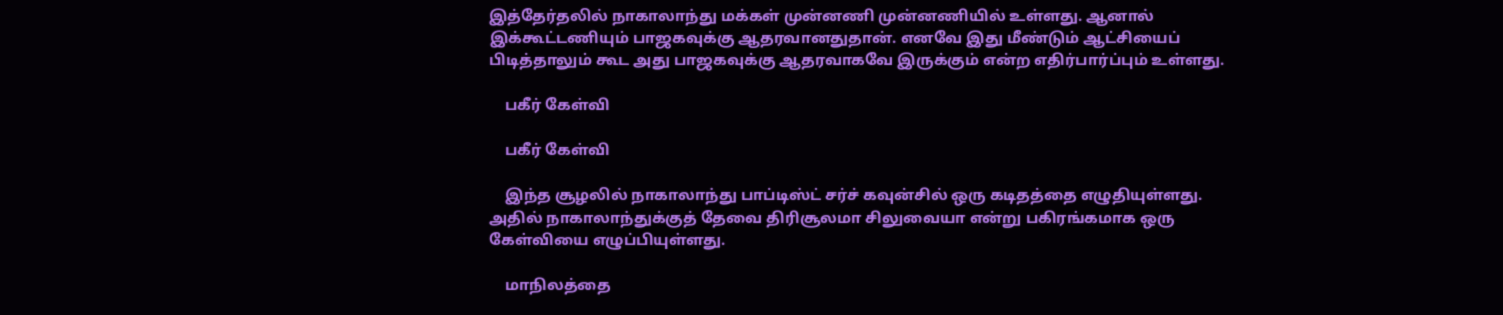இத்தேர்தலில் நாகாலாந்து மக்கள் முன்னணி முன்னணியில் உள்ளது. ஆனால் இக்கூட்டணியும் பாஜகவுக்கு ஆதரவானதுதான். எனவே இது மீண்டும் ஆட்சியைப் பிடித்தாலும் கூட அது பாஜகவுக்கு ஆதரவாகவே இருக்கும் என்ற எதிர்பார்ப்பும் உள்ளது.

    பகீர் கேள்வி

    பகீர் கேள்வி

    இந்த சூழலில் நாகாலாந்து பாப்டிஸ்ட் சர்ச் கவுன்சில் ஒரு கடிதத்தை எழுதியுள்ளது. அதில் நாகாலாந்துக்குத் தேவை திரிசூலமா சிலுவையா என்று பகிரங்கமாக ஒரு கேள்வியை எழுப்பியுள்ளது.

    மாநிலத்தை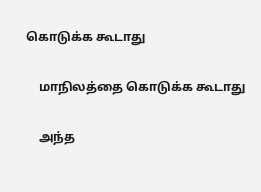கொடுக்க கூடாது

    மாநிலத்தை கொடுக்க கூடாது

    அந்த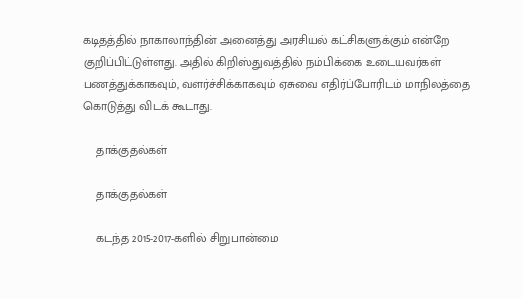கடிதத்தில் நாகாலாந்தின் அனைத்து அரசியல் கட்சிகளுக்கும் என்றே குறிப்பிட்டுள்ளது. அதில் கிறிஸ்துவத்தில் நம்பிக்கை உடையவர்கள் பணத்துக்காகவும், வளர்ச்சிக்காகவும் ஏசுவை எதிர்ப்போரிடம் மாநிலத்தை கொடுத்து விடக் கூடாது.

    தாக்குதல்கள்

    தாக்குதல்கள்

    கடந்த 2015-2017-களில் சிறுபான்மை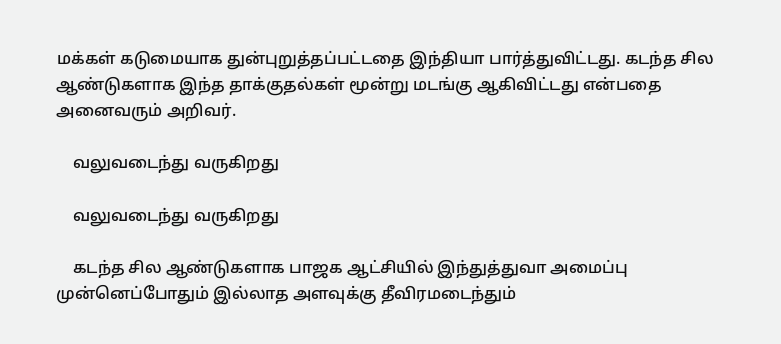மக்கள் கடுமையாக துன்புறுத்தப்பட்டதை இந்தியா பார்த்துவிட்டது. கடந்த சில ஆண்டுகளாக இந்த தாக்குதல்கள் மூன்று மடங்கு ஆகிவிட்டது என்பதை அனைவரும் அறிவர்.

    வலுவடைந்து வருகிறது

    வலுவடைந்து வருகிறது

    கடந்த சில ஆண்டுகளாக பாஜக ஆட்சியில் இந்துத்துவா அமைப்பு முன்னெப்போதும் இல்லாத அளவுக்கு தீவிரமடைந்தும்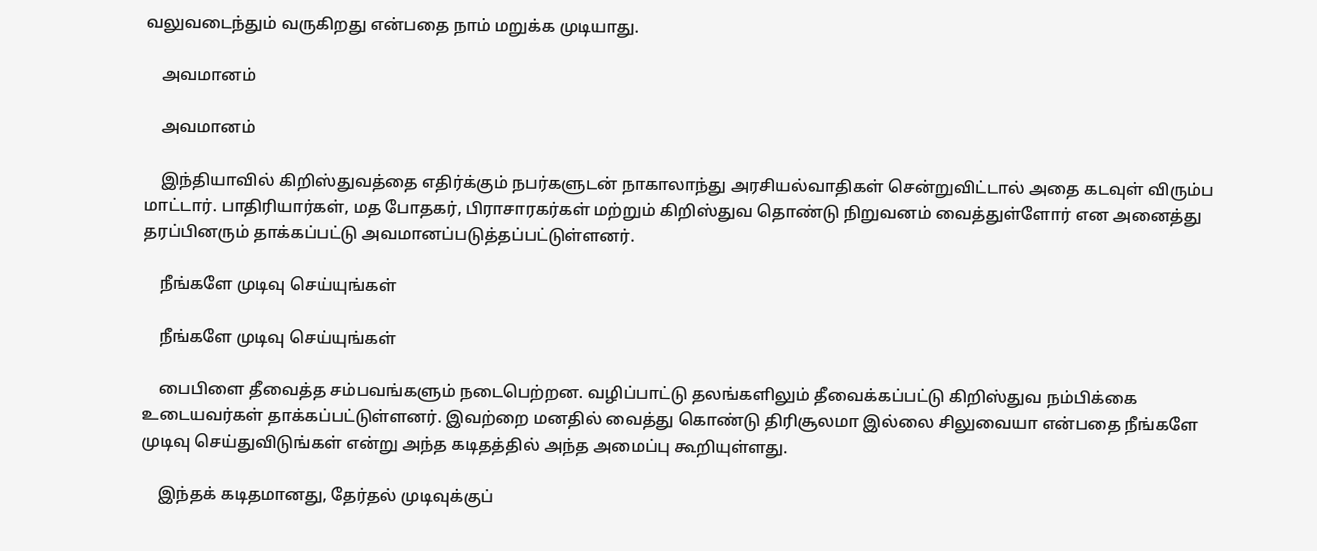வலுவடைந்தும் வருகிறது என்பதை நாம் மறுக்க முடியாது.

    அவமானம்

    அவமானம்

    இந்தியாவில் கிறிஸ்துவத்தை எதிர்க்கும் நபர்களுடன் நாகாலாந்து அரசியல்வாதிகள் சென்றுவிட்டால் அதை கடவுள் விரும்ப மாட்டார். பாதிரியார்கள், மத போதகர், பிராசாரகர்கள் மற்றும் கிறிஸ்துவ தொண்டு நிறுவனம் வைத்துள்ளோர் என அனைத்து தரப்பினரும் தாக்கப்பட்டு அவமானப்படுத்தப்பட்டுள்ளனர்.

    நீங்களே முடிவு செய்யுங்கள்

    நீங்களே முடிவு செய்யுங்கள்

    பைபிளை தீவைத்த சம்பவங்களும் நடைபெற்றன. வழிப்பாட்டு தலங்களிலும் தீவைக்கப்பட்டு கிறிஸ்துவ நம்பிக்கை உடையவர்கள் தாக்கப்பட்டுள்ளனர். இவற்றை மனதில் வைத்து கொண்டு திரிசூலமா இல்லை சிலுவையா என்பதை நீங்களே முடிவு செய்துவிடுங்கள் என்று அந்த கடிதத்தில் அந்த அமைப்பு கூறியுள்ளது.

    இந்தக் கடிதமானது, தேர்தல் முடிவுக்குப்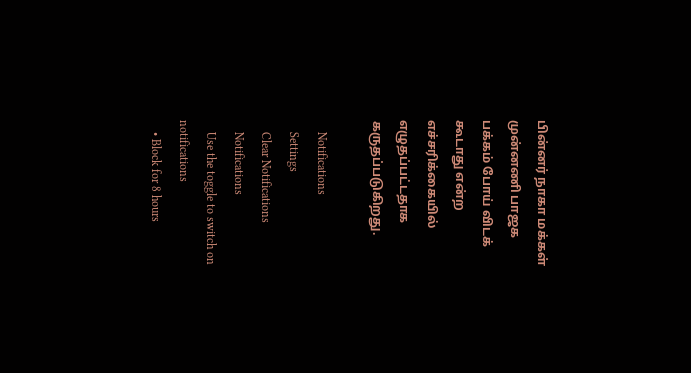பின்னர் நாகா மக்கள் முன்னணி பாஜக பக்கம் போய் விடக் கூடாது என்ற எச்சரிக்கையில் எழுதப்பட்டதாக கருதப்படுகிறது.

    Notifications
    Settings
    Clear Notifications
    Notifications
    Use the toggle to switch on notifications
    • Block for 8 hours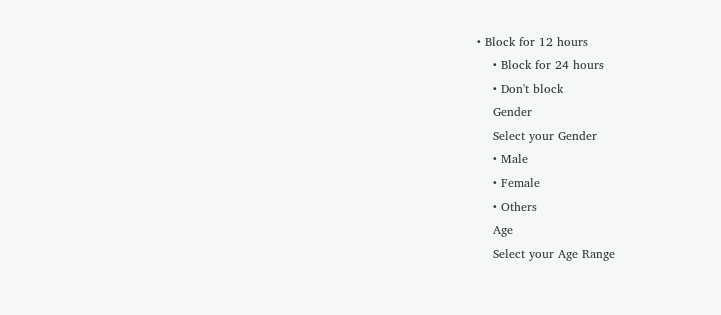• Block for 12 hours
    • Block for 24 hours
    • Don't block
    Gender
    Select your Gender
    • Male
    • Female
    • Others
    Age
    Select your Age Range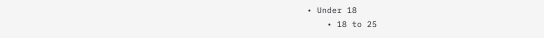• Under 18
    • 18 to 25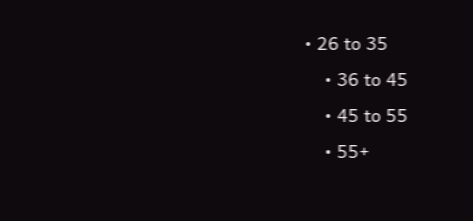• 26 to 35
    • 36 to 45
    • 45 to 55
    • 55+